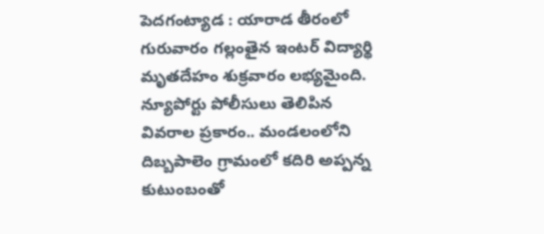పెదగంట్యాడ : యారాడ తీరంలో గురువారం గల్లంతైన ఇంటర్ విద్యార్థి మృతదేహం శుక్రవారం లభ్యమైంది. న్యూపోర్టు పోలీసులు తెలిపిన వివరాల ప్రకారం.. మండలంలోని దిబ్బపాలెం గ్రామంలో కదిరి అప్పన్న కుటుంబంతో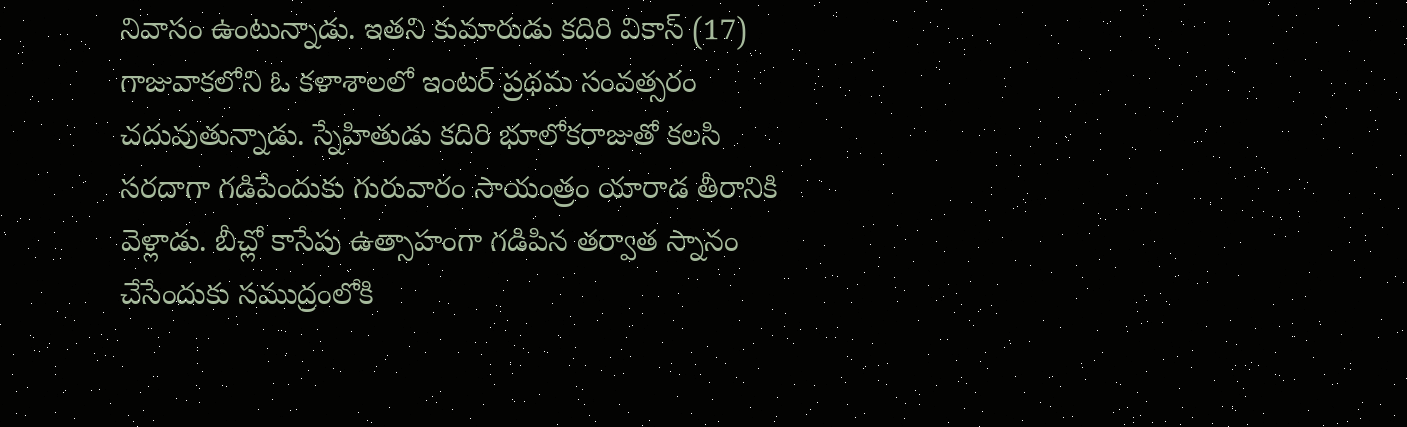నివాసం ఉంటున్నాడు. ఇతని కుమారుడు కదిరి వికాస్ (17) గాజువాకలోని ఓ కళాశాలలో ఇంటర్ ప్రథమ సంవత్సరం చదువుతున్నాడు. స్నేహితుడు కదిరి భూలోకరాజుతో కలసి సరదాగా గడిపేందుకు గురువారం సాయంత్రం యారాడ తీరానికి వెళ్లాడు. బీచ్లో కాసేపు ఉత్సాహంగా గడిపిన తర్వాత స్నానం చేసేందుకు సముద్రంలోకి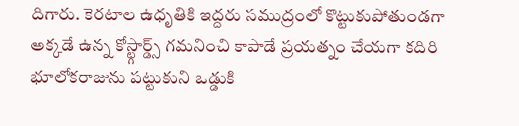దిగారు. కెరటాల ఉధృతికి ఇద్దరు సముద్రంలో కొట్టుకుపోతుండగా అక్కడే ఉన్న కోస్ట్గార్డ్స్ గమనించి కాపాడే ప్రయత్నం చేయగా కదిరి భూలోకరాజును పట్టుకుని ఒడ్డుకి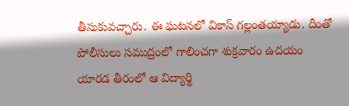తీసుకువచ్చారు. ఈ ఘటనలో వికాస్ గల్లంతయ్యాడు. దీంతో పోలీసులు సముద్రంలో గాలించగా శుక్రవారం ఉదయం యారడ తీరంలో ఆ విద్యార్థి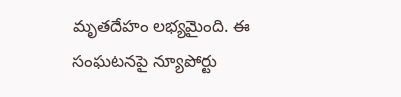మృతదేహం లభ్యమైంది. ఈ సంఘటనపై న్యూపోర్టు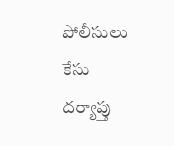పోలీసులు కేసు దర్యాప్తు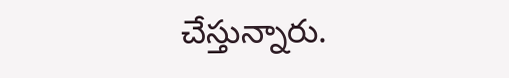చేస్తున్నారు.